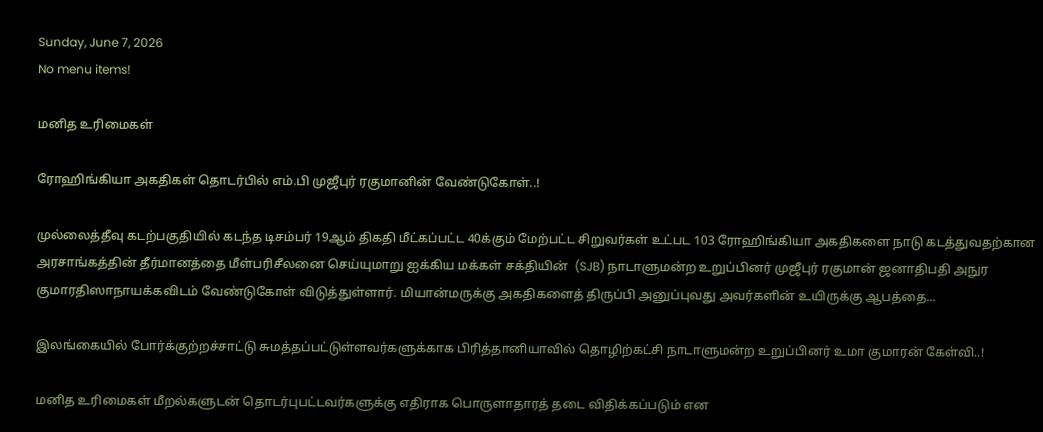Sunday, June 7, 2026
No menu items!

மனித உரிமைகள்

ரோஹிங்கியா அகதிகள் தொடர்பில் எம்.பி முஜீபுர் ரகுமானின் வேண்டுகோள்..!

முல்லைத்தீவு கடற்பகுதியில் கடந்த டிசம்பர் 19ஆம் திகதி மீட்கப்பட்ட 40க்கும் மேற்பட்ட சிறுவர்கள் உட்பட 103 ரோஹிங்கியா அகதிகளை நாடு கடத்துவதற்கான அரசாங்கத்தின் தீர்மானத்தை மீள்பரிசீலனை செய்யுமாறு ஐக்கிய மக்கள் சக்தியின்  (SJB) நாடாளுமன்ற உறுப்பினர் முஜீபுர் ரகுமான் ஜனாதிபதி அநுர குமாரதிஸாநாயக்கவிடம் வேண்டுகோள் விடுத்துள்ளார். மியான்மருக்கு அகதிகளைத் திருப்பி அனுப்புவது அவர்களின் உயிருக்கு ஆபத்தை...

இலங்கையில் போர்க்குற்றச்சாட்டு சுமத்தப்பட்டுள்ளவர்களுக்காக பிரித்தானியாவில் தொழிற்கட்சி நாடாளுமன்ற உறுப்பினர் உமா குமாரன் கேள்வி..!

மனித உரிமைகள் மீறல்களுடன் தொடர்புபட்டவர்களுக்கு எதிராக பொருளாதாரத் தடை விதிக்கப்படும் என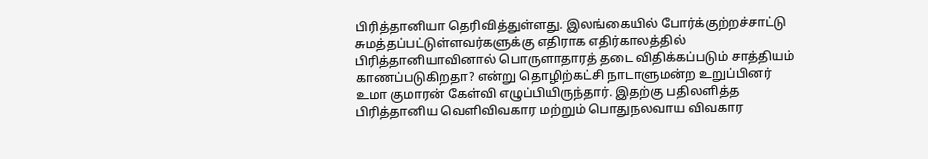பிரித்தானியா தெரிவித்துள்ளது. இலங்கையில் போர்க்குற்றச்சாட்டு சுமத்தப்பட்டுள்ளவர்களுக்கு எதிராக எதிர்காலத்தில் பிரித்தானியாவினால் பொருளாதாரத் தடை விதிக்கப்படும் சாத்தியம் காணப்படுகிறதா? என்று தொழிற்கட்சி நாடாளுமன்ற உறுப்பினர் உமா குமாரன் கேள்வி எழுப்பியிருந்தார். இதற்கு பதிலளித்த பிரித்தானிய வெளிவிவகார மற்றும் பொதுநலவாய விவகார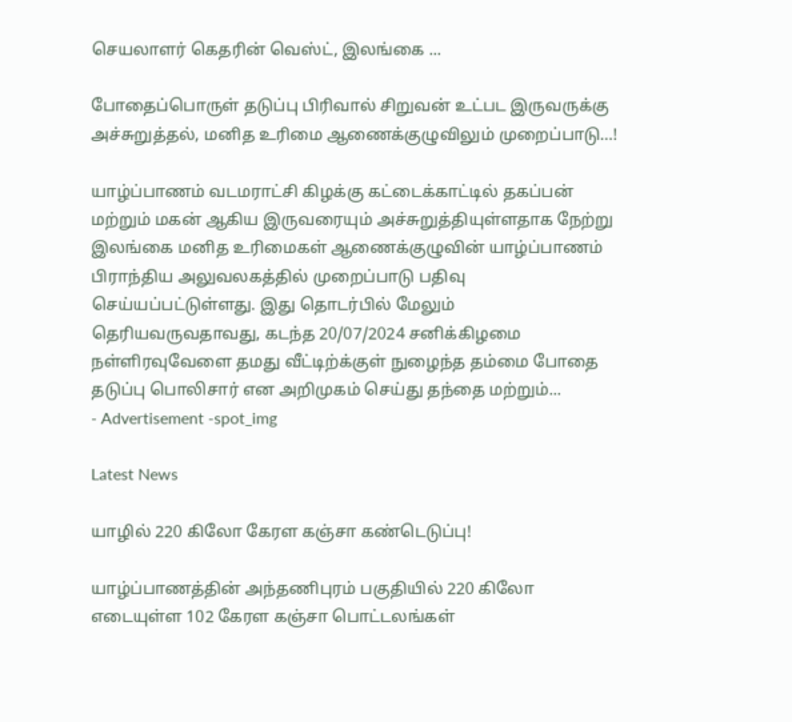செயலாளர் கெதரின் வெஸ்ட், இலங்கை ...

போதைப்பொருள் தடுப்பு பிரிவால் சிறுவன் உட்பட இருவருக்கு  அச்சுறுத்தல், மனித உரிமை ஆணைக்குழுவிலும் முறைப்பாடு…!

யாழ்ப்பாணம் வடமராட்சி கிழக்கு கட்டைக்காட்டில் தகப்பன் மற்றும் மகன் ஆகிய இருவரையும் அச்சுறுத்தியுள்ளதாக நேற்று இலங்கை மனித உரிமைகள் ஆணைக்குழுவின் யாழ்ப்பாணம் பிராந்திய அலுவலகத்தில் முறைப்பாடு பதிவு செய்யப்பட்டுள்ளது. இது தொடர்பில் மேலும் தெரியவருவதாவது, கடந்த 20/07/2024 சனிக்கிழமை நள்ளிரவுவேளை தமது வீட்டிற்க்குள் நுழைந்த தம்மை போதை தடுப்பு பொலிசார் என அறிமுகம் செய்து தந்தை மற்றும்...
- Advertisement -spot_img

Latest News

யாழில் 220 கிலோ கேரள கஞ்சா கண்டெடுப்பு!

யாழ்ப்பாணத்தின் அந்தணிபுரம் பகுதியில் 220 கிலோ எடையுள்ள 102 கேரள கஞ்சா பொட்டலங்கள்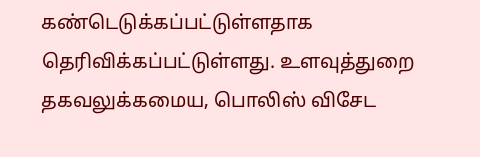கண்டெடுக்கப்பட்டுள்ளதாக தெரிவிக்கப்பட்டுள்ளது. உளவுத்துறை தகவலுக்கமைய, பொலிஸ் விசேட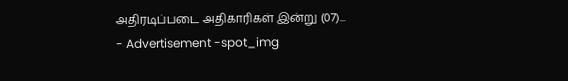அதிரடிப்படை அதிகாரிகள் இன்று (07)...
- Advertisement -spot_img